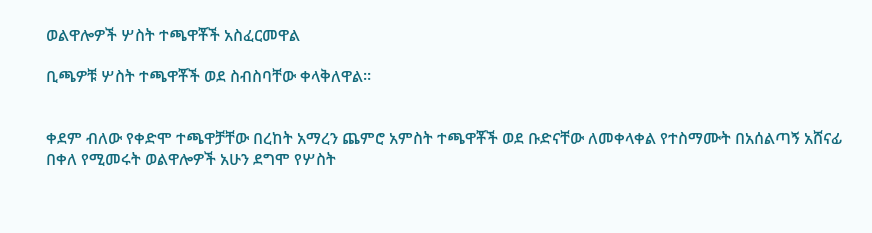ወልዋሎዎች ሦስት ተጫዋቾች አስፈርመዋል

ቢጫዎቹ ሦስት ተጫዋቾች ወደ ስብስባቸው ቀላቅለዋል።


ቀደም ብለው የቀድሞ ተጫዋቻቸው በረከት አማረን ጨምሮ አምስት ተጫዋቾች ወደ ቡድናቸው ለመቀላቀል የተስማሙት በአሰልጣኝ አሸናፊ በቀለ የሚመሩት ወልዋሎዎች አሁን ደግሞ የሦስት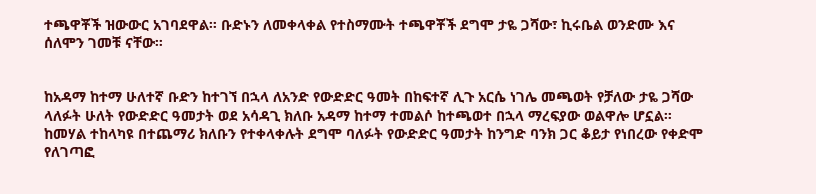ተጫዋቾች ዝውውር አገባደዋል። ቡድኑን ለመቀላቀል የተስማሙት ተጫዋቾች ደግሞ ታዬ ጋሻው፣ ኪሩቤል ወንድሙ እና ሰለሞን ገመቹ ናቸው።


ከአዳማ ከተማ ሁለተኛ ቡድን ከተገኘ በኋላ ለአንድ የውድድር ዓመት በከፍተኛ ሊጉ አርሴ ነገሌ መጫወት የቻለው ታዬ ጋሻው ላለፉት ሁለት የውድድር ዓመታት ወደ አሳዳጊ ክለቡ አዳማ ከተማ ተመልሶ ከተጫወተ በኋላ ማረፍያው ወልዋሎ ሆኗል። ከመሃል ተከላካዩ በተጨማሪ ክለቡን የተቀላቀሉት ደግሞ ባለፉት የውድድር ዓመታት ከንግድ ባንክ ጋር ቆይታ የነበረው የቀድሞ የለገጣፎ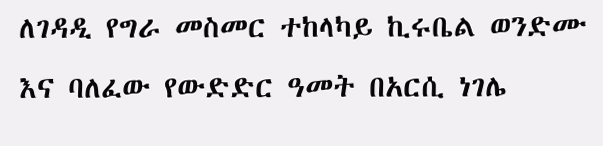ለገዳዲ የግራ መስመር ተከላካይ ኪሩቤል ወንድሙ እና ባለፈው የውድድር ዓመት በአርሲ ነገሌ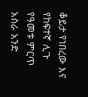ቆይታ የነበረው እና የከፍተኛ ሊጉ የዓመቱ ምርጥ አስራ አንድ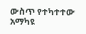ውስጥ የተካተተው አማካዩ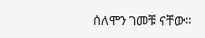ሰለሞን ገመቹ ናቸው።